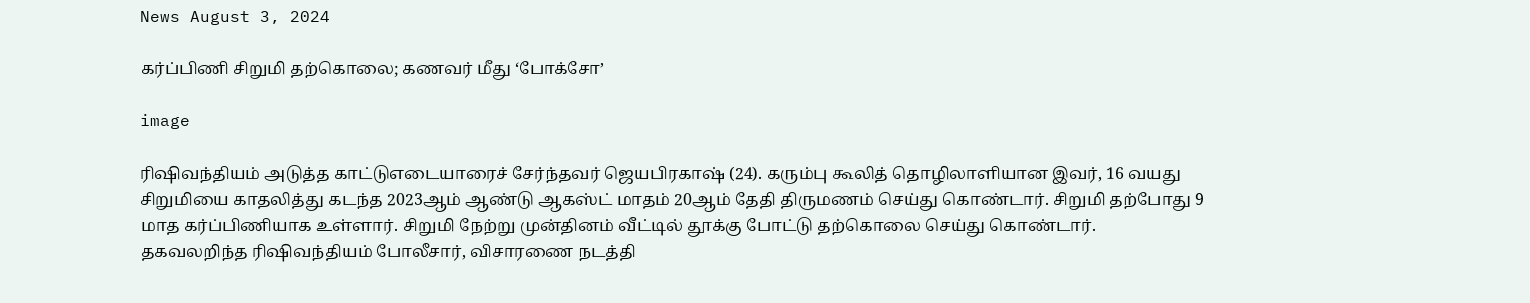News August 3, 2024

கர்ப்பிணி சிறுமி தற்கொலை; கணவர் மீது ‘போக்சோ’

image

ரிஷிவந்தியம் அடுத்த காட்டுஎடையாரைச் சேர்ந்தவர் ஜெயபிரகாஷ் (24). கரும்பு கூலித் தொழிலாளியான இவர், 16 வயது சிறுமியை காதலித்து கடந்த 2023ஆம் ஆண்டு ஆகஸ்ட் மாதம் 20ஆம் தேதி திருமணம் செய்து கொண்டார். சிறுமி தற்போது 9 மாத கர்ப்பிணியாக உள்ளார். சிறுமி நேற்று முன்தினம் வீட்டில் தூக்கு போட்டு தற்கொலை செய்து கொண்டார். தகவலறிந்த ரிஷிவந்தியம் போலீசார், விசாரணை நடத்தி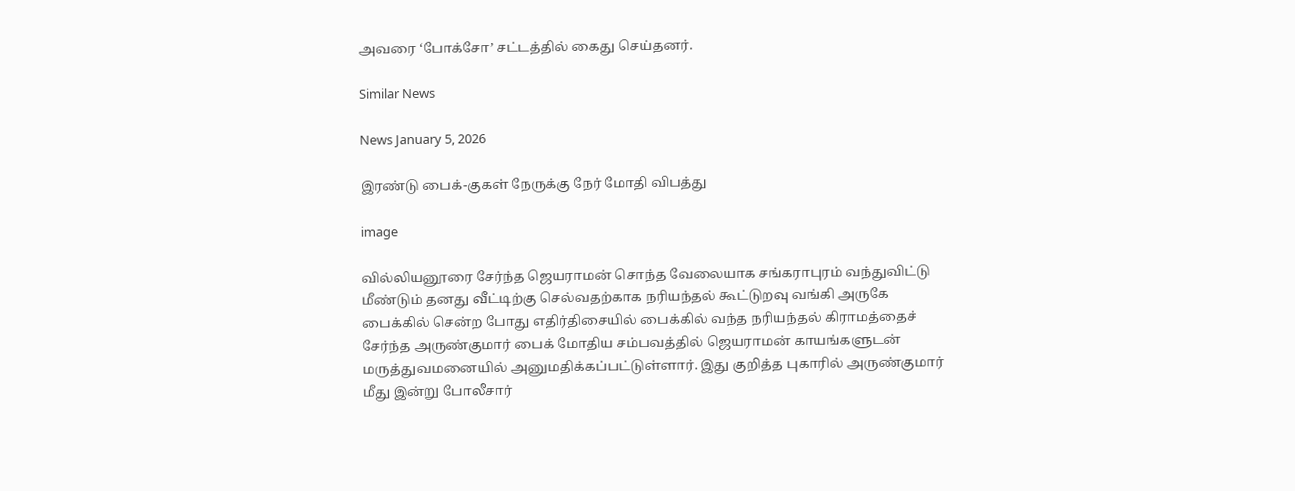அவரை ‘போக்சோ’ சட்டத்தில் கைது செய்தனர்.

Similar News

News January 5, 2026

இரண்டு பைக்-குகள் நேருக்கு நேர் மோதி விபத்து

image

வில்லியனூரை சேர்ந்த ஜெயராமன் சொந்த வேலையாக சங்கராபுரம் வந்துவிட்டு மீண்டும் தனது வீட்டிற்கு செல்வதற்காக நரியந்தல் கூட்டுறவு வங்கி அருகே பைக்கில் சென்ற போது எதிர்திசையில் பைக்கில் வந்த நரியந்தல் கிராமத்தைச் சேர்ந்த அருண்குமார் பைக் மோதிய சம்பவத்தில் ஜெயராமன் காயங்களுடன் மருத்துவமனையில் அனுமதிக்கப்பட்டுள்ளார். இது குறித்த புகாரில் அருண்குமார் மீது இன்று போலீசார்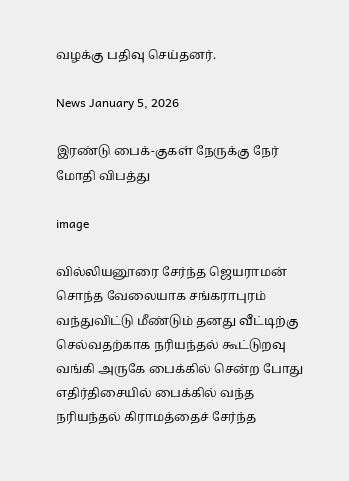வழக்கு பதிவு செய்தனர்.

News January 5, 2026

இரண்டு பைக்-குகள் நேருக்கு நேர் மோதி விபத்து

image

வில்லியனூரை சேர்ந்த ஜெயராமன் சொந்த வேலையாக சங்கராபுரம் வந்துவிட்டு மீண்டும் தனது வீட்டிற்கு செல்வதற்காக நரியந்தல் கூட்டுறவு வங்கி அருகே பைக்கில் சென்ற போது எதிர்திசையில் பைக்கில் வந்த நரியந்தல் கிராமத்தைச் சேர்ந்த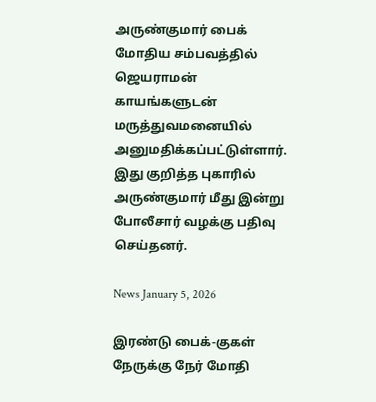அருண்குமார் பைக் மோதிய சம்பவத்தில் ஜெயராமன் காயங்களுடன் மருத்துவமனையில் அனுமதிக்கப்பட்டுள்ளார். இது குறித்த புகாரில் அருண்குமார் மீது இன்று போலீசார் வழக்கு பதிவு செய்தனர்.

News January 5, 2026

இரண்டு பைக்-குகள் நேருக்கு நேர் மோதி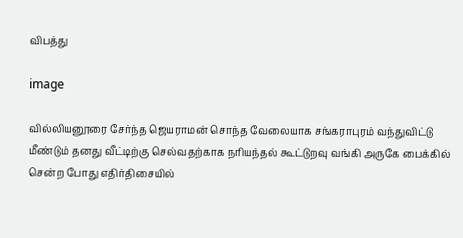விபத்து

image

வில்லியனூரை சேர்ந்த ஜெயராமன் சொந்த வேலையாக சங்கராபுரம் வந்துவிட்டு மீண்டும் தனது வீட்டிற்கு செல்வதற்காக நரியந்தல் கூட்டுறவு வங்கி அருகே பைக்கில் சென்ற போது எதிர்திசையில்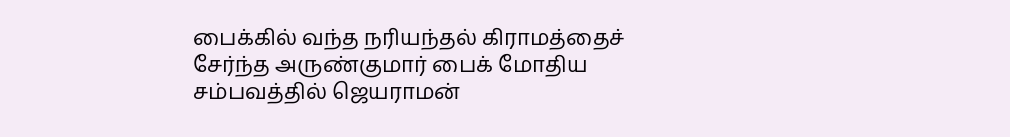பைக்கில் வந்த நரியந்தல் கிராமத்தைச் சேர்ந்த அருண்குமார் பைக் மோதிய சம்பவத்தில் ஜெயராமன்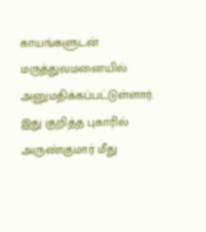காயங்களுடன் மருத்துவமனையில் அனுமதிக்கப்பட்டுள்ளார். இது குறித்த புகாரில் அருண்குமார் மீது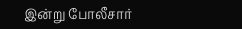இன்று போலீசார்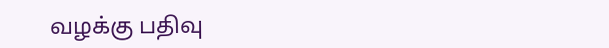வழக்கு பதிவு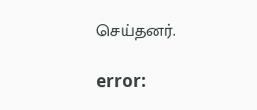செய்தனர்.

error: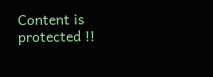Content is protected !!